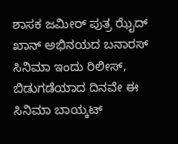ಶಾಸಕ ಜಮೀರ್ ಪುತ್ರ ಝೈದ್ ಖಾನ್ ಅಭಿನಯದ ಬನಾರಸ್ ಸಿನಿಮಾ ಇಂದು ರಿಲೀಸ್, ಬಿಡುಗಡೆಯಾದ ದಿನವೇ ಈ ಸಿನಿಮಾ ಬಾಯ್ಕಟ್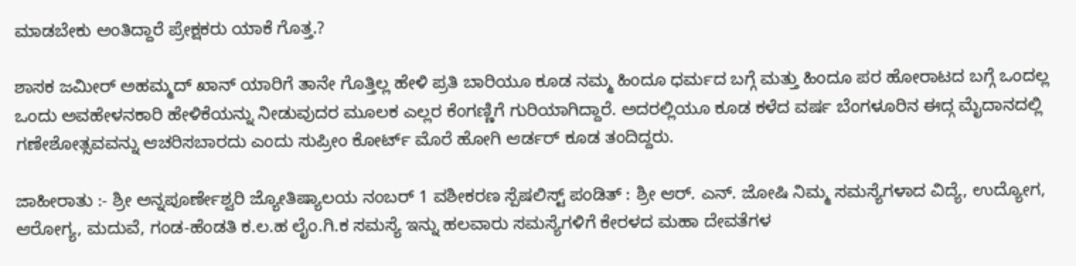ಮಾಡಬೇಕು ಅಂತಿದ್ದಾರೆ ಪ್ರೇಕ್ಷಕರು ಯಾಕೆ ಗೊತ್ತ.?

ಶಾಸಕ ಜಮೀರ್ ಅಹಮ್ಮದ್ ಖಾನ್ ಯಾರಿಗೆ ತಾನೇ ಗೊತ್ತಿಲ್ಲ ಹೇಳಿ ಪ್ರತಿ ಬಾರಿಯೂ ಕೂಡ ನಮ್ಮ ಹಿಂದೂ ಧರ್ಮದ ಬಗ್ಗೆ ಮತ್ತು ಹಿಂದೂ ಪರ ಹೋರಾಟದ ಬಗ್ಗೆ ಒಂದಲ್ಲ ಒಂದು ಅವಹೇಳನಕಾರಿ ಹೇಳಿಕೆಯನ್ನು ನೀಡುವುದರ ಮೂಲಕ ಎಲ್ಲರ ಕೆಂಗಣ್ಣಿಗೆ ಗುರಿಯಾಗಿದ್ದಾರೆ. ಅದರಲ್ಲಿಯೂ ಕೂಡ ಕಳೆದ ವರ್ಷ ಬೆಂಗಳೂರಿನ ಈದ್ಗ ಮೈದಾನದಲ್ಲಿ ಗಣೇಶೋತ್ಸವವನ್ನು ಆಚರಿಸಬಾರದು ಎಂದು ಸುಪ್ರೀಂ ಕೋರ್ಟ್ ಮೊರೆ ಹೋಗಿ ಆರ್ಡರ್ ಕೂಡ ತಂದಿದ್ದರು.

ಜಾಹೀರಾತು :- ಶ್ರೀ ಅನ್ನಪೂರ್ಣೇಶ್ವರಿ ಜ್ಯೋತಿಷ್ಯಾಲಯ ನಂಬರ್ 1 ವಶೀಕರಣ ಸ್ಪೆಷಲಿಸ್ಟ್ ಪಂಡಿತ್ : ಶ್ರೀ ಆರ್. ಎನ್. ಜೋಷಿ ನಿಮ್ಮ ಸಮಸ್ಯೆಗಳಾದ ವಿದ್ಯೆ, ಉದ್ಯೋಗ, ಆರೋಗ್ಯ, ಮದುವೆ, ಗಂಡ-ಹೆಂಡತಿ ಕ.ಲ.ಹ ಲೈಂ.ಗಿ.ಕ ಸಮಸ್ಯೆ ಇನ್ನು ಹಲವಾರು ಸಮಸ್ಯೆಗಳಿಗೆ ಕೇರಳದ ಮಹಾ ದೇವತೆಗಳ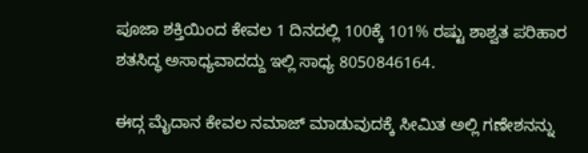ಪೂಜಾ ಶಕ್ತಿಯಿಂದ ಕೇವಲ 1 ದಿನದಲ್ಲಿ 100ಕ್ಕೆ 101% ರಷ್ಟು ಶಾಶ್ವತ ಪರಿಹಾರ ಶತಸಿದ್ಧ ಅಸಾಧ್ಯವಾದದ್ದು ಇಲ್ಲಿ ಸಾಧ್ಯ 8050846164.

ಈದ್ಗ ಮೈದಾನ ಕೇವಲ ನಮಾಜ್ ಮಾಡುವುದಕ್ಕೆ ಸೀಮಿತ ಅಲ್ಲಿ ಗಣೇಶನನ್ನು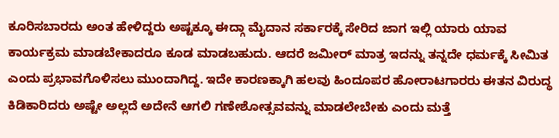ಕೂರಿಸಬಾರದು ಅಂತ ಹೇಳಿದ್ದರು ಅಷ್ಟಕ್ಕೂ ಈದ್ಗಾ ಮೈದಾನ ಸರ್ಕಾರಕ್ಕೆ ಸೇರಿದ ಜಾಗ ಇಲ್ಲಿ ಯಾರು ಯಾವ ಕಾರ್ಯಕ್ರಮ ಮಾಡಬೇಕಾದರೂ ಕೂಡ ಮಾಡಬಹುದು. ಆದರೆ ಜಮೀರ್ ಮಾತ್ರ ಇದನ್ನು ತನ್ನದೇ ಧರ್ಮಕ್ಕೆ ಸೀಮಿತ ಎಂದು ಪ್ರಭಾವಗೊಳಿಸಲು ಮುಂದಾಗಿದ್ದ. ಇದೇ ಕಾರಣಕ್ಕಾಗಿ ಹಲವು ಹಿಂದೂಪರ ಹೋರಾಟಗಾರರು ಈತನ ವಿರುದ್ಧ ಕಿಡಿಕಾರಿದರು ಅಷ್ಟೇ ಅಲ್ಲದೆ ಅದೇನೆ ಆಗಲಿ ಗಣೇಶೋತ್ಸವವನ್ನು ಮಾಡಲೇಬೇಕು ಎಂದು ಮತ್ತೆ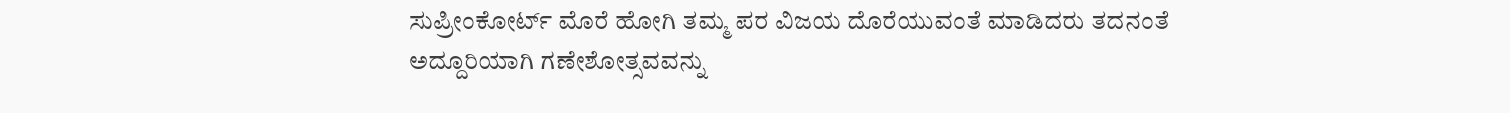ಸುಪ್ರೀಂಕೋರ್ಟ್ ಮೊರೆ ಹೋಗಿ ತಮ್ಮ ಪರ ವಿಜಯ ದೊರೆಯುವಂತೆ ಮಾಡಿದರು ತದನಂತೆ ಅದ್ದೂರಿಯಾಗಿ ಗಣೇಶೋತ್ಸವವನ್ನು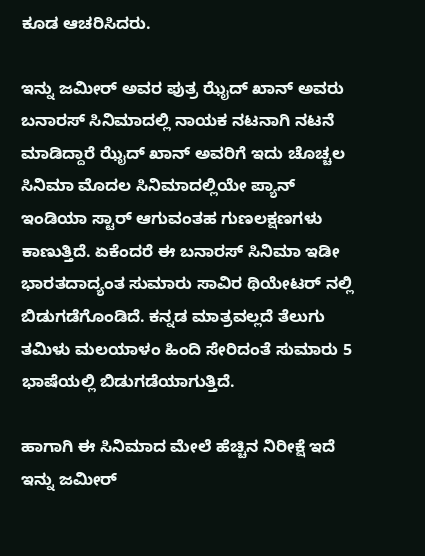ಕೂಡ ಆಚರಿಸಿದರು.

ಇನ್ನು ಜಮೀರ್ ಅವರ ಪುತ್ರ ಝೈದ್ ಖಾನ್ ಅವರು ಬನಾರಸ್ ಸಿನಿಮಾದಲ್ಲಿ ನಾಯಕ ನಟನಾಗಿ ನಟನೆ ಮಾಡಿದ್ದಾರೆ ಝೈದ್ ಖಾನ್ ಅವರಿಗೆ ಇದು ಚೊಚ್ಚಲ ಸಿನಿಮಾ ಮೊದಲ ಸಿನಿಮಾದಲ್ಲಿಯೇ ಪ್ಯಾನ್ ಇಂಡಿಯಾ ಸ್ಟಾರ್ ಆಗುವಂತಹ ಗುಣಲಕ್ಷಣಗಳು ಕಾಣುತ್ತಿದೆ. ಏಕೆಂದರೆ ಈ ಬನಾರಸ್ ಸಿನಿಮಾ ಇಡೀ ಭಾರತದಾದ್ಯಂತ ಸುಮಾರು ಸಾವಿರ ಥಿಯೇಟರ್ ನಲ್ಲಿ ಬಿಡುಗಡೆಗೊಂಡಿದೆ. ಕನ್ನಡ ಮಾತ್ರವಲ್ಲದೆ ತೆಲುಗು ತಮಿಳು ಮಲಯಾಳಂ ಹಿಂದಿ ಸೇರಿದಂತೆ ಸುಮಾರು 5 ಭಾಷೆಯಲ್ಲಿ ಬಿಡುಗಡೆಯಾಗುತ್ತಿದೆ.

ಹಾಗಾಗಿ ಈ ಸಿನಿಮಾದ ಮೇಲೆ ಹೆಚ್ಚಿನ ನಿರೀಕ್ಷೆ ಇದೆ ಇನ್ನು ಜಮೀರ್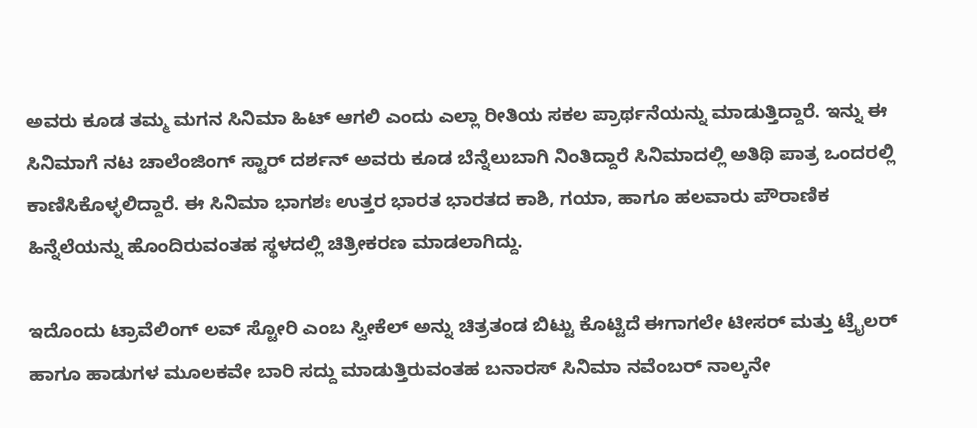ಅವರು ಕೂಡ ತಮ್ಮ ಮಗನ ಸಿನಿಮಾ ಹಿಟ್ ಆಗಲಿ ಎಂದು ಎಲ್ಲಾ ರೀತಿಯ ಸಕಲ ಪ್ರಾರ್ಥನೆಯನ್ನು ಮಾಡುತ್ತಿದ್ದಾರೆ. ಇನ್ನು ಈ ಸಿನಿಮಾಗೆ ನಟ ಚಾಲೆಂಜಿಂಗ್ ಸ್ಟಾರ್ ದರ್ಶನ್ ಅವರು ಕೂಡ ಬೆನ್ನೆಲುಬಾಗಿ ನಿಂತಿದ್ದಾರೆ ಸಿನಿಮಾದಲ್ಲಿ ಅತಿಥಿ ಪಾತ್ರ ಒಂದರಲ್ಲಿ ಕಾಣಿಸಿಕೊಳ್ಳಲಿದ್ದಾರೆ. ಈ ಸಿನಿಮಾ ಭಾಗಶಃ ಉತ್ತರ ಭಾರತ ಭಾರತದ ಕಾಶಿ, ಗಯಾ, ಹಾಗೂ ಹಲವಾರು ಪೌರಾಣಿಕ ಹಿನ್ನೆಲೆಯನ್ನು ಹೊಂದಿರುವಂತಹ ಸ್ಥಳದಲ್ಲಿ ಚಿತ್ರೀಕರಣ ಮಾಡಲಾಗಿದ್ದು.

ಇದೊಂದು ಟ್ರಾವೆಲಿಂಗ್ ಲವ್ ಸ್ಟೋರಿ ಎಂಬ ಸ್ವೀಕೆಲ್ ಅನ್ನು ಚಿತ್ರತಂಡ ಬಿಟ್ಟು ಕೊಟ್ಟಿದೆ ಈಗಾಗಲೇ ಟೀಸರ್ ಮತ್ತು ಟ್ರೈಲರ್ ಹಾಗೂ ಹಾಡುಗಳ ಮೂಲಕವೇ ಬಾರಿ ಸದ್ದು ಮಾಡುತ್ತಿರುವಂತಹ ಬನಾರಸ್ ಸಿನಿಮಾ ನವೆಂಬರ್ ನಾಲ್ಕನೇ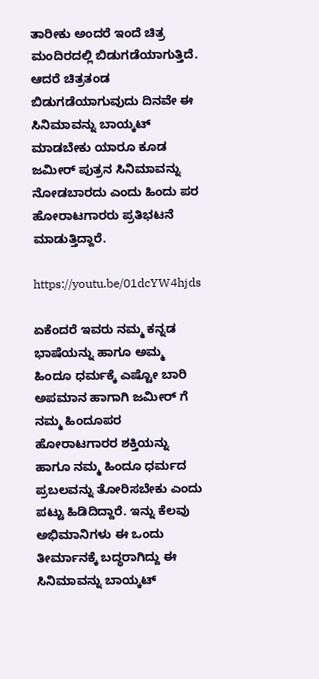ತಾರೀಕು ಅಂದರೆ ಇಂದೆ ಚಿತ್ರ ಮಂದಿರದಲ್ಲಿ ಬಿಡುಗಡೆಯಾಗುತ್ತಿದೆ. ಆದರೆ ಚಿತ್ರತಂಡ ಬಿಡುಗಡೆಯಾಗುವುದು ದಿನವೇ ಈ ಸಿನಿಮಾವನ್ನು ಬಾಯ್ಕಟ್ ಮಾಡಬೇಕು ಯಾರೂ ಕೂಡ ಜಮೀರ್ ಪುತ್ರನ ಸಿನಿಮಾವನ್ನು ನೋಡಬಾರದು ಎಂದು ಹಿಂದು ಪರ ಹೋರಾಟಗಾರರು ಪ್ರತಿಭಟನೆ ಮಾಡುತ್ತಿದ್ದಾರೆ.

https://youtu.be/01dcYW4hjds

ಏಕೆಂದರೆ ಇವರು ನಮ್ಮ ಕನ್ನಡ ಭಾಷೆಯನ್ನು ಹಾಗೂ ಅಮ್ಮ ಹಿಂದೂ ಧರ್ಮಕ್ಕೆ ಎಷ್ಟೋ ಬಾರಿ ಅಪಮಾನ ಹಾಗಾಗಿ ಜಮೀರ್ ಗೆ ನಮ್ಮ ಹಿಂದೂಪರ ಹೋರಾಟಗಾರರ ಶಕ್ತಿಯನ್ನು ಹಾಗೂ ನಮ್ಮ ಹಿಂದೂ ಧರ್ಮದ ಪ್ರಬಲವನ್ನು ತೋರಿಸಬೇಕು ಎಂದು ಪಟ್ಟು ಹಿಡಿದಿದ್ದಾರೆ. ಇನ್ನು ಕೆಲವು ಅಭಿಮಾನಿಗಳು ಈ ಒಂದು ತೀರ್ಮಾನಕ್ಕೆ ಬದ್ಧರಾಗಿದ್ದು ಈ ಸಿನಿಮಾವನ್ನು ಬಾಯ್ಕಟ್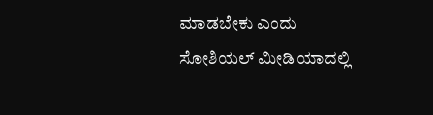ಮಾಡಬೇಕು ಎಂದು ಸೋಶಿಯಲ್ ಮೀಡಿಯಾದಲ್ಲಿ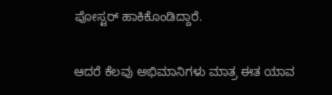ಪೋಸ್ಟರ್ ಹಾಕಿಕೊಂಡಿದ್ದಾರೆ.

ಆದರೆ ಕೆಲವು ಅಭಿಮಾನಿಗಳು ಮಾತ್ರ ಈತ ಯಾವ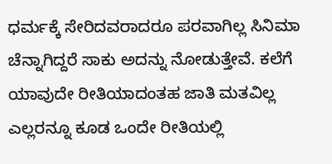ಧರ್ಮಕ್ಕೆ ಸೇರಿದವರಾದರೂ ಪರವಾಗಿಲ್ಲ ಸಿನಿಮಾ ಚೆನ್ನಾಗಿದ್ದರೆ ಸಾಕು ಅದನ್ನು ನೋಡುತ್ತೇವೆ. ಕಲೆಗೆ ಯಾವುದೇ ರೀತಿಯಾದಂತಹ ಜಾತಿ ಮತವಿಲ್ಲ ಎಲ್ಲರನ್ನೂ ಕೂಡ ಒಂದೇ ರೀತಿಯಲ್ಲಿ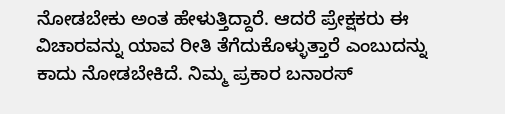ನೋಡಬೇಕು ಅಂತ ಹೇಳುತ್ತಿದ್ದಾರೆ. ಆದರೆ ಪ್ರೇಕ್ಷಕರು ಈ ವಿಚಾರವನ್ನು ಯಾವ ರೀತಿ ತೆಗೆದುಕೊಳ್ಳುತ್ತಾರೆ ಎಂಬುದನ್ನು ಕಾದು ನೋಡಬೇಕಿದೆ. ನಿಮ್ಮ ಪ್ರಕಾರ ಬನಾರಸ್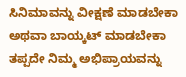ಸಿನಿಮಾವನ್ನು ವೀಕ್ಷಣೆ ಮಾಡಬೇಕಾ ಅಥವಾ ಬಾಯ್ಕಟ್ ಮಾಡಬೇಕಾ ತಪ್ಪದೇ ನಿಮ್ಮ ಅಭಿಪ್ರಾಯವನ್ನು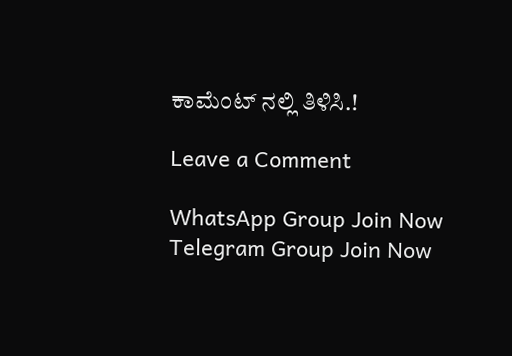ಕಾಮೆಂಟ್ ನಲ್ಲಿ ತಿಳಿಸಿ.!

Leave a Comment

WhatsApp Group Join Now
Telegram Group Join Now